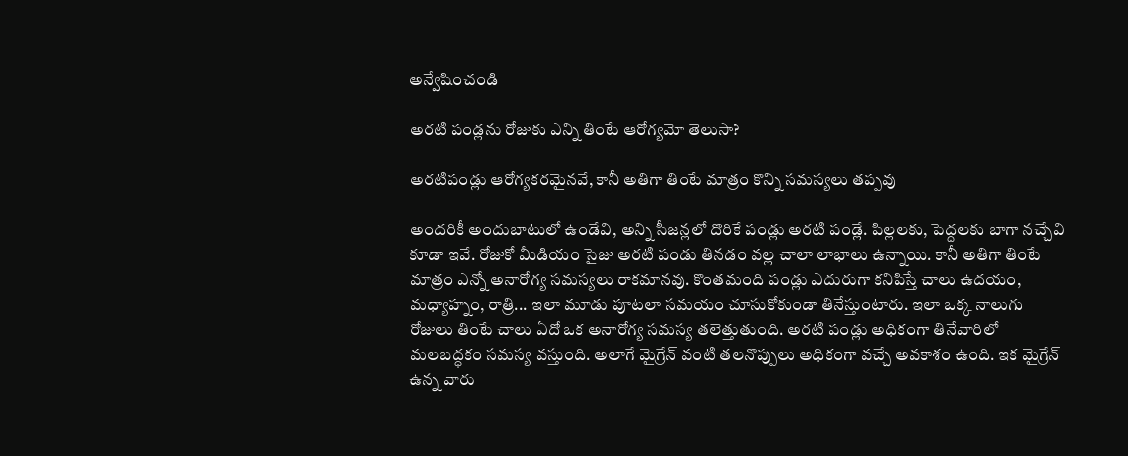అన్వేషించండి

అరటి పండ్లను రోజుకు ఎన్ని తింటే ఆరోగ్యమో తెలుసా?

అరటిపండ్లు ఆరోగ్యకరమైనవే, కానీ అతిగా తింటే మాత్రం కొన్ని సమస్యలు తప్పవు

అందరికీ అందుబాటులో ఉండేవి, అన్ని సీజన్లలో దొరికే పండ్లు అరటి పండ్లే. పిల్లలకు, పెద్దలకు బాగా నచ్చేవి కూడా ఇవే. రోజుకో మీడియం సైజు అరటి పండు తినడం వల్ల చాలా లాభాలు ఉన్నాయి. కానీ అతిగా తింటే మాత్రం ఎన్నో అనారోగ్య సమస్యలు రాకమానవు. కొంతమంది పండ్లు ఎదురుగా కనిపిస్తే చాలు ఉదయం, మధ్యాహ్నం, రాత్రి... ఇలా మూడు పూటలా సమయం చూసుకోకుండా తినేస్తుంటారు. ఇలా ఒక్క నాలుగు రోజులు తింటే చాలు ఏదో ఒక అనారోగ్య సమస్య తలెత్తుతుంది. అరటి పండ్లు అధికంగా తినేవారిలో మలబద్ధకం సమస్య వస్తుంది. అలాగే మైగ్రేన్ వంటి తలనొప్పులు అధికంగా వచ్చే అవకాశం ఉంది. ఇక మైగ్రేన్ ఉన్న వారు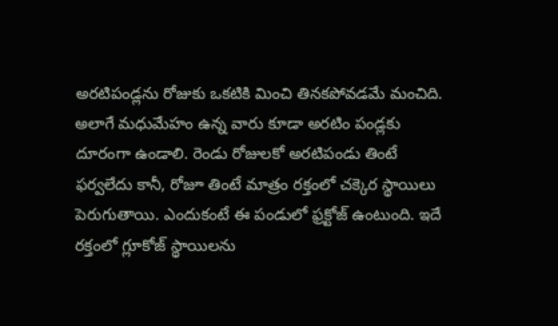అరటిపండ్లను రోజుకు ఒకటికి మించి తినకపోవడమే మంచిది. అలాగే మధుమేహం ఉన్న వారు కూడా అరటిం పండ్లకు దూరంగా ఉండాలి. రెండు రోజులకో అరటిపండు తింటే ఫర్వలేదు కానీ, రోజూ తింటే మాత్రం రక్తంలో చక్కెర స్థాయిలు పెరుగుతాయి. ఎందుకంటే ఈ పండులో ఫ్రక్టోజ్ ఉంటుంది. ఇదే రక్తంలో గ్లూకోజ్ స్థాయిలను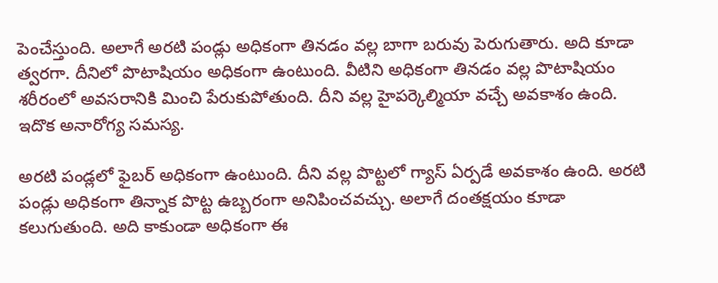పెంచేస్తుంది. అలాగే అరటి పండ్లు అధికంగా తినడం వల్ల బాగా బరువు పెరుగుతారు. అది కూడా త్వరగా. దీనిలో పొటాషియం అధికంగా ఉంటుంది. వీటిని అధికంగా తినడం వల్ల పొటాషియం శరీరంలో అవసరానికి మించి పేరుకుపోతుంది. దీని వల్ల హైపర్కెల్మియా వచ్చే అవకాశం ఉంది. ఇదొక అనారోగ్య సమస్య.

అరటి పండ్లలో ఫైబర్ అధికంగా ఉంటుంది. దీని వల్ల పొట్టలో గ్యాస్ ఏర్పడే అవకాశం ఉంది. అరటి పండ్లు అధికంగా తిన్నాక పొట్ట ఉబ్బరంగా అనిపించవచ్చు. అలాగే దంతక్షయం కూడా కలుగుతుంది. అది కాకుండా అధికంగా ఈ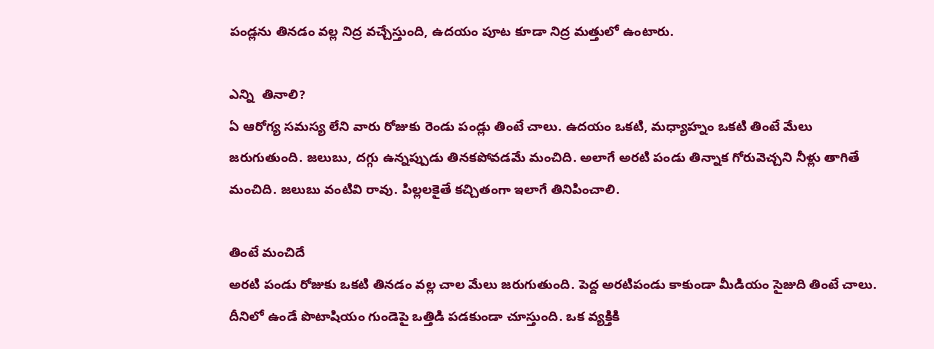పండ్లను తినడం వల్ల నిద్ర వచ్చేస్తుంది, ఉదయం పూట కూడా నిద్ర మత్తులో ఉంటారు.

ఎన్ని  తినాలి?
ఏ ఆరోగ్య సమస్య లేని వారు రోజుకు రెండు పండ్లు తింటే చాలు. ఉదయం ఒకటి, మధ్యాహ్నం ఒకటి తింటే మేలు జరుగుతుంది. జలుబు, దగ్గు ఉన్నప్పుడు తినకపోవడమే మంచిది. అలాగే అరటి పండు తిన్నాక గోరువెచ్చని నీళ్లు తాగితే మంచిది. జలుబు వంటివి రావు. పిల్లలకైతే కచ్చితంగా ఇలాగే తినిపించాలి.

తింటే మంచిదే
అరటి పండు రోజుకు ఒకటి తినడం వల్ల చాల మేలు జరుగుతుంది. పెద్ద అరటిపండు కాకుండా మీడియం సైజుది తింటే చాలు. దీనిలో ఉండే పొటాషియం గుండెపై ఒత్తిడి పడకుండా చూస్తుంది. ఒక వ్యక్తికి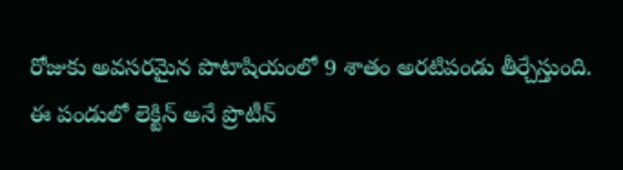రోజుకు అవసరమైన పొటాషియంలో 9 శాతం అరటిపండు తీర్చేస్తుంది. ఈ పండులో లెక్టిన్ అనే ప్రొటీన్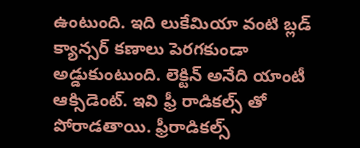ఉంటుంది. ఇది లుకేమియా వంటి బ్లడ్ క్యాన్సర్ కణాలు పెరగకుండా అడ్డుకుంటుంది. లెక్టిన్ అనేది యాంటీ ఆక్సిడెంట్. ఇవి ఫ్రీ రాడికల్స్ తో పోరాడతాయి. ఫ్రీరాడికల్స్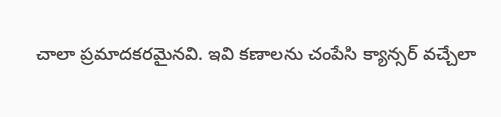చాలా ప్రమాదకరమైనవి. ఇవి కణాలను చంపేసి క్యాన్సర్ వచ్చేలా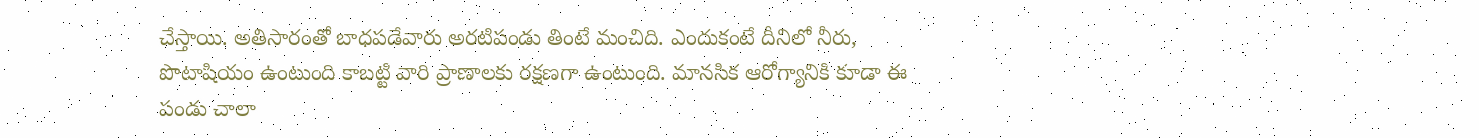చేస్తాయి. అతిసారంతో బాధపడేవారు అరటిపండు తింటే మంచిది. ఎందుకంటే దీనిలో నీరు, పొటాషియం ఉంటుంది కాబట్టి వారి ప్రాణాలకు రక్షణగా ఉంటుంది. మానసిక ఆరోగ్యానికి కూడా ఈ పండు చాలా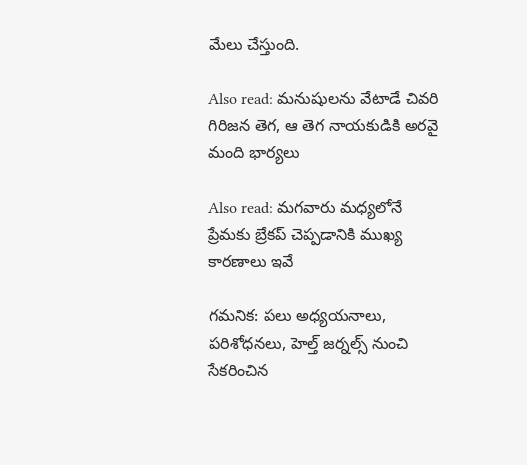మేలు చేస్తుంది.

Also read: మనుషులను వేటాడే చివరి గిరిజన తెగ, ఆ తెగ నాయకుడికి అరవై మంది భార్యలు

Also read: మగవారు మధ్యలోనే ప్రేమకు బ్రేకప్ చెప్పడానికి ముఖ్య కారణాలు ఇవే

గమనిక: పలు అధ్యయనాలు, పరిశోధనలు, హెల్త్ జర్నల్స్ నుంచి సేకరించిన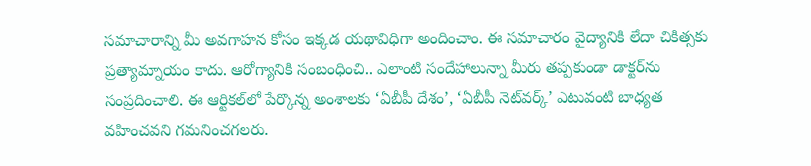సమాచారాన్ని మీ అవగాహన కోసం ఇక్కడ యథావిధిగా అందించాం. ఈ సమాచారం వైద్యానికి లేదా చికిత్సకు ప్రత్యామ్నాయం కాదు. ఆరోగ్యానికి సంబంధించి.. ఎలాంటి సందేహాలున్నా మీరు తప్పకుండా డాక్టర్‌ను సంప్రదించాలి. ఈ ఆర్టికల్‌లో పేర్కొన్న అంశాలకు ‘ఏబీపీ దేశం’, ‘ఏబీపీ నెట్‌వర్క్’ ఎటువంటి బాధ్యత వహించవని గమనించగలరు.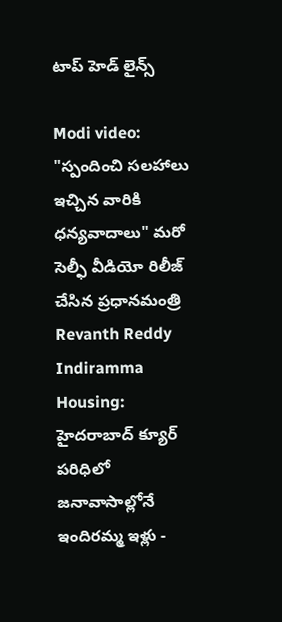టాప్ హెడ్ లైన్స్

Modi video:
"స్పందించి సలహాలు ఇచ్చిన వారికి ధన్యవాదాలు" మరో సెల్ఫీ వీడియో రిలీజ్ చేసిన ప్రధానమంత్రి
Revanth Reddy Indiramma Housing: హైదరాబాద్ క్యూర్ పరిధిలో జనావాసాల్లోనే ఇందిరమ్మ ఇళ్లు -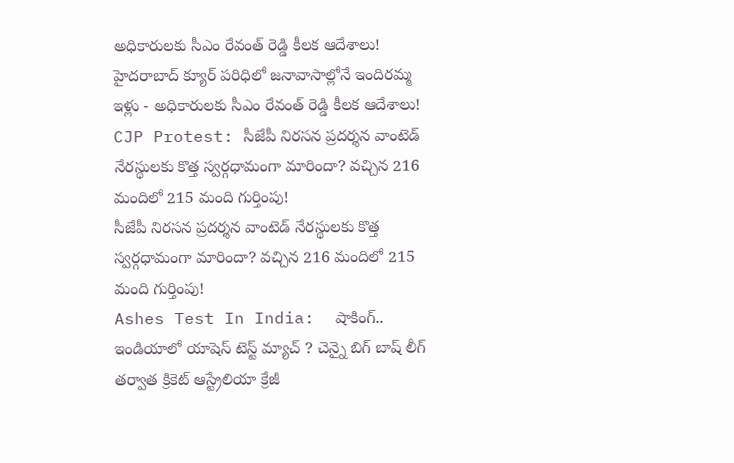అధికారులకు సీఎం రేవంత్ రెడ్డి కీలక ఆదేశాలు!
హైదరాబాద్ క్యూర్ పరిధిలో జనావాసాల్లోనే ఇందిరమ్మ ఇళ్లు - అధికారులకు సీఎం రేవంత్ రెడ్డి కీలక ఆదేశాలు!
CJP Protest: సీజేపీ నిరసన ప్రదర్శన వాంటెడ్‌ నేరస్థులకు కొత్త స్వర్గధామంగా మారిందా? వచ్చిన 216 మందిలో 215 మంది గుర్తింపు!
సీజేపీ నిరసన ప్రదర్శన వాంటెడ్‌ నేరస్థులకు కొత్త స్వర్గధామంగా మారిందా? వచ్చిన 216 మందిలో 215 మంది గుర్తింపు!
Ashes Test In India:  షాకింగ్.. ఇండియాలో యాషెస్ టెస్ట్ మ్యాచ్ ? చెన్నై బిగ్ బాష్ లీగ్ తర్వాత క్రికెట్ ఆస్ట్రేలియా క్రేజీ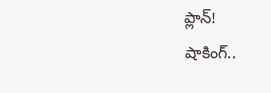ప్లాన్!
షాకింగ్..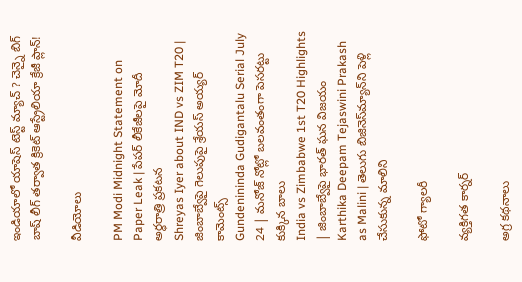ఇండియాలో యాషెస్ టెస్ట్ మ్యాచ్ ? చెన్నై బిగ్ బాష్ లీగ్ తర్వాత క్రికెట్ ఆస్ట్రేలియా క్రేజీ ప్లాన్!

వీడియోలు

PM Modi Midnight Statement on Paper Leak | పేపర్ లీకేజీలపై మోదీ అర్ధరాత్రి ప్రకటన
Shreyas Iyer about IND vs ZIM T20 | జింబాబ్వేపై గెలుపుపై శ్రేయస్ అయ్యర్ కామెంట్స్
Gundenininda Gudigantalu Serial July 24 | మనోజ్ నోట్లో బలవంతంగా పెసరట్టు కుక్కిన బాలు
India vs Zimbabwe 1st T20 Highlights | జింబాబ్వేపై భారత్ ఘన విజయం
Karthika Deepam Tejaswini Prakash as Malini | తెలుగు బిజినెస్‌మ్యాన్‌ని పెళ్లి చేసుకున్న మాలిని

ఫోటో గ్యాలరీ

వ్యక్తిగత కార్నర్

అగ్ర కథనాలు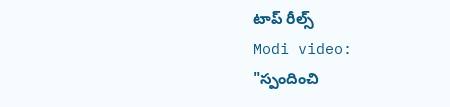టాప్ రీల్స్
Modi video:
"స్పందించి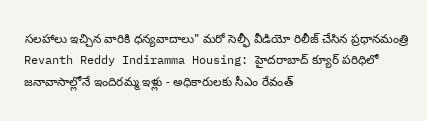సలహాలు ఇచ్చిన వారికి ధన్యవాదాలు" మరో సెల్ఫీ వీడియో రిలీజ్ చేసిన ప్రధానమంత్రి
Revanth Reddy Indiramma Housing: హైదరాబాద్ క్యూర్ పరిధిలో జనావాసాల్లోనే ఇందిరమ్మ ఇళ్లు - అధికారులకు సీఎం రేవంత్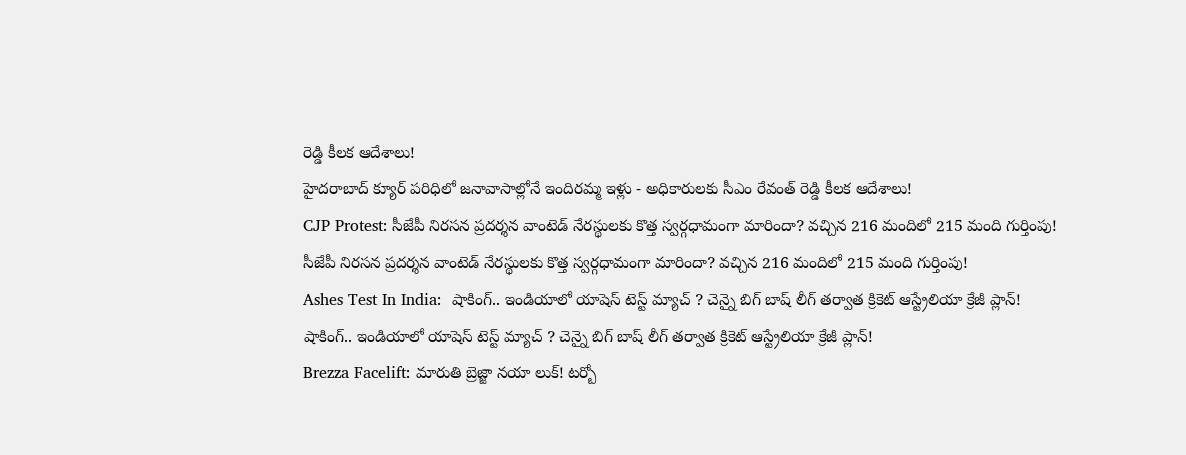రెడ్డి కీలక ఆదేశాలు!
హైదరాబాద్ క్యూర్ పరిధిలో జనావాసాల్లోనే ఇందిరమ్మ ఇళ్లు - అధికారులకు సీఎం రేవంత్ రెడ్డి కీలక ఆదేశాలు!
CJP Protest: సీజేపీ నిరసన ప్రదర్శన వాంటెడ్‌ నేరస్థులకు కొత్త స్వర్గధామంగా మారిందా? వచ్చిన 216 మందిలో 215 మంది గుర్తింపు!
సీజేపీ నిరసన ప్రదర్శన వాంటెడ్‌ నేరస్థులకు కొత్త స్వర్గధామంగా మారిందా? వచ్చిన 216 మందిలో 215 మంది గుర్తింపు!
Ashes Test In India:  షాకింగ్.. ఇండియాలో యాషెస్ టెస్ట్ మ్యాచ్ ? చెన్నై బిగ్ బాష్ లీగ్ తర్వాత క్రికెట్ ఆస్ట్రేలియా క్రేజీ ప్లాన్!
షాకింగ్.. ఇండియాలో యాషెస్ టెస్ట్ మ్యాచ్ ? చెన్నై బిగ్ బాష్ లీగ్ తర్వాత క్రికెట్ ఆస్ట్రేలియా క్రేజీ ప్లాన్!
Brezza Facelift: మారుతి బ్రెజ్జా నయా లుక్‌! టర్బో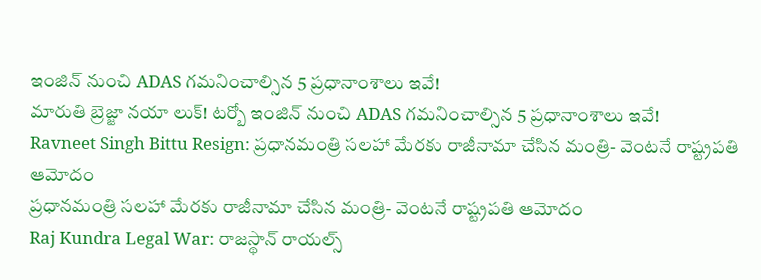ఇంజిన్ నుంచి ADAS గమనించాల్సిన 5 ప్రధానాంశాలు ఇవే!
మారుతి బ్రెజ్జా నయా లుక్‌! టర్బో ఇంజిన్ నుంచి ADAS గమనించాల్సిన 5 ప్రధానాంశాలు ఇవే!
Ravneet Singh Bittu Resign: ప్రధానమంత్రి సలహా మేరకు రాజీనామా చేసిన మంత్రి- వెంటనే రాష్ట్రపతి ఆమోదం
ప్రధానమంత్రి సలహా మేరకు రాజీనామా చేసిన మంత్రి- వెంటనే రాష్ట్రపతి ఆమోదం
Raj Kundra Legal War: రాజస్థాన్ రాయల్స్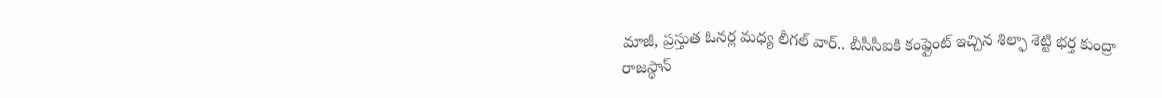మాజీ, ప్ర‌స్తుత ఓన‌ర్ల మ‌ధ్య లీగ‌ల్ వార్.. బీసీసీఐకి కంప్లైంట్ ఇచ్చిన శిల్ఫా శెట్టి భ‌ర్త కుంద్రా
రాజస్థాన్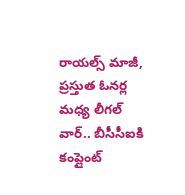రాయల్స్ మాజీ, ప్ర‌స్తుత ఓన‌ర్ల మ‌ధ్య లీగ‌ల్ వార్.. బీసీసీఐకి కంప్లైంట్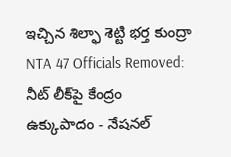ఇచ్చిన శిల్ఫా శెట్టి భ‌ర్త కుంద్రా
NTA 47 Officials Removed: నీట్ లీక్‌పై కేంద్రం ఉక్కుపాదం - నేషనల్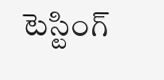టెస్టింగ్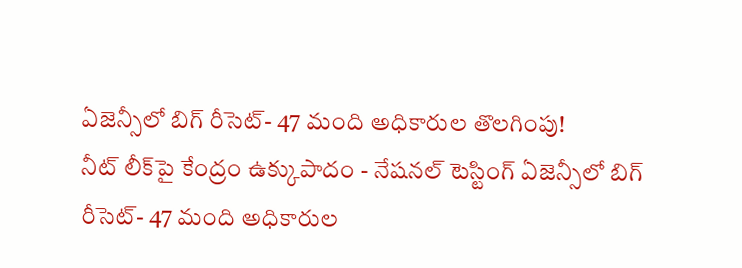ఏజెన్సీలో బిగ్ రీసెట్- 47 మంది అధికారుల తొలగింపు!
నీట్ లీక్‌పై కేంద్రం ఉక్కుపాదం - నేషనల్ టెస్టింగ్ ఏజెన్సీలో బిగ్ రీసెట్- 47 మంది అధికారుల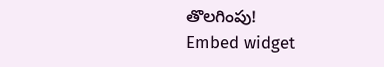తొలగింపు!
Embed widget